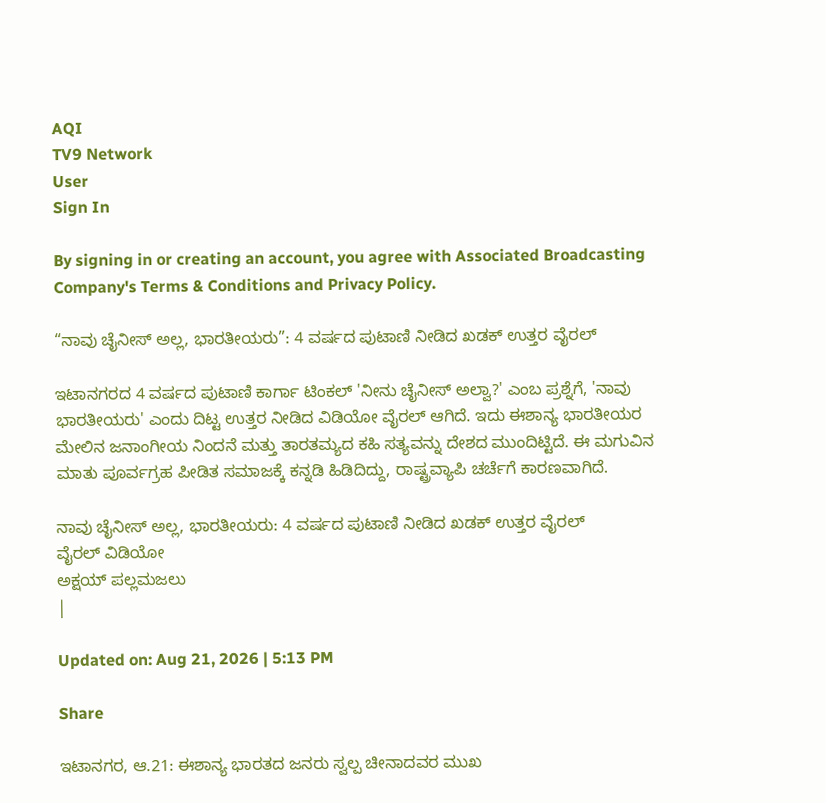AQI
TV9 Network
User
Sign In

By signing in or creating an account, you agree with Associated Broadcasting Company's Terms & Conditions and Privacy Policy.

“ನಾವು ಚೈನೀಸ್ ಅಲ್ಲ, ಭಾರತೀಯರು”: 4 ವರ್ಷದ ಪುಟಾಣಿ ನೀಡಿದ ಖಡಕ್ ಉತ್ತರ ವೈರಲ್

ಇಟಾನಗರದ 4 ವರ್ಷದ ಪುಟಾಣಿ ಕಾರ್ಗಾ ಟಿಂಕಲ್ 'ನೀನು ಚೈನೀಸ್ ಅಲ್ವಾ?' ಎಂಬ ಪ್ರಶ್ನೆಗೆ, 'ನಾವು ಭಾರತೀಯರು' ಎಂದು ದಿಟ್ಟ ಉತ್ತರ ನೀಡಿದ ವಿಡಿಯೋ ವೈರಲ್ ಆಗಿದೆ. ಇದು ಈಶಾನ್ಯ ಭಾರತೀಯರ ಮೇಲಿನ ಜನಾಂಗೀಯ ನಿಂದನೆ ಮತ್ತು ತಾರತಮ್ಯದ ಕಹಿ ಸತ್ಯವನ್ನು ದೇಶದ ಮುಂದಿಟ್ಟಿದೆ. ಈ ಮಗುವಿನ ಮಾತು ಪೂರ್ವಗ್ರಹ ಪೀಡಿತ ಸಮಾಜಕ್ಕೆ ಕನ್ನಡಿ ಹಿಡಿದಿದ್ದು, ರಾಷ್ಟ್ರವ್ಯಾಪಿ ಚರ್ಚೆಗೆ ಕಾರಣವಾಗಿದೆ.

ನಾವು ಚೈನೀಸ್ ಅಲ್ಲ, ಭಾರತೀಯರು: 4 ವರ್ಷದ ಪುಟಾಣಿ ನೀಡಿದ ಖಡಕ್ ಉತ್ತರ ವೈರಲ್
ವೈರಲ್ ವಿಡಿಯೋ
ಅಕ್ಷಯ್ ಪಲ್ಲಮಜಲು
|

Updated on: Aug 21, 2026 | 5:13 PM

Share

ಇಟಾನಗರ, ಆ.21: ಈಶಾನ್ಯ ಭಾರತದ ಜನರು ಸ್ವಲ್ಪ ಚೀನಾದವರ ಮುಖ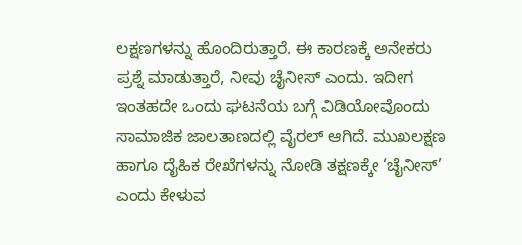ಲಕ್ಷಣಗಳನ್ನು ಹೊಂದಿರುತ್ತಾರೆ. ಈ ಕಾರಣಕ್ಕೆ ಅನೇಕರು ಪ್ರಶ್ನೆ ಮಾಡುತ್ತಾರೆ, ನೀವು ಚೈನೀಸ್ ಎಂದು. ಇದೀಗ ಇಂತಹದೇ ಒಂದು ಘಟನೆಯ ಬಗ್ಗೆ ವಿಡಿಯೋವೊಂದು ಸಾಮಾಜಿಕ ಜಾಲತಾಣದಲ್ಲಿ ವೈರಲ್ ಆಗಿದೆ. ಮುಖಲಕ್ಷಣ ಹಾಗೂ ದೈಹಿಕ ರೇಖೆಗಳನ್ನು ನೋಡಿ ತಕ್ಷಣಕ್ಕೇ ‘ಚೈನೀಸ್’ ಎಂದು ಕೇಳುವ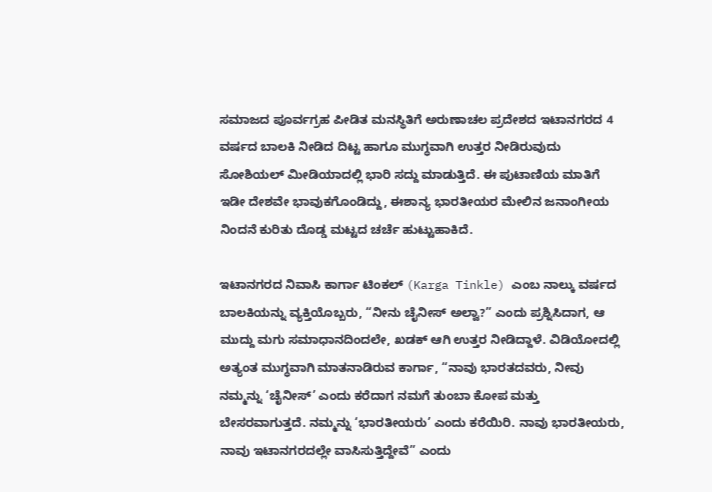ಸಮಾಜದ ಪೂರ್ವಗ್ರಹ ಪೀಡಿತ ಮನಸ್ಥಿತಿಗೆ ಅರುಣಾಚಲ ಪ್ರದೇಶದ ಇಟಾನಗರದ 4 ವರ್ಷದ ಬಾಲಕಿ ನೀಡಿದ ದಿಟ್ಟ ಹಾಗೂ ಮುಗ್ಧವಾಗಿ ಉತ್ತರ ನೀಡಿರುವುದು ಸೋಶಿಯಲ್ ಮೀಡಿಯಾದಲ್ಲಿ ಭಾರಿ ಸದ್ದು ಮಾಡುತ್ತಿದೆ. ಈ ಪುಟಾಣಿಯ ಮಾತಿಗೆ ಇಡೀ ದೇಶವೇ ಭಾವುಕಗೊಂಡಿದ್ದು, ಈಶಾನ್ಯ ಭಾರತೀಯರ ಮೇಲಿನ ಜನಾಂಗೀಯ ನಿಂದನೆ ಕುರಿತು ದೊಡ್ಡ ಮಟ್ಟದ ಚರ್ಚೆ ಹುಟ್ಟುಹಾಕಿದೆ.

ಇಟಾನಗರದ ನಿವಾಸಿ ಕಾರ್ಗಾ ಟಿಂಕಲ್ (Karga Tinkle) ಎಂಬ ನಾಲ್ಕು ವರ್ಷದ ಬಾಲಕಿಯನ್ನು ವ್ಯಕ್ತಿಯೊಬ್ಬರು, “ನೀನು ಚೈನೀಸ್ ಅಲ್ವಾ?” ಎಂದು ಪ್ರಶ್ನಿಸಿದಾಗ, ಆ ಮುದ್ದು ಮಗು ಸಮಾಧಾನದಿಂದಲೇ, ಖಡಕ್ ಆಗಿ ಉತ್ತರ ನೀಡಿದ್ದಾಳೆ. ವಿಡಿಯೋದಲ್ಲಿ ಅತ್ಯಂತ ಮುಗ್ಧವಾಗಿ ಮಾತನಾಡಿರುವ ಕಾರ್ಗಾ, “ನಾವು ಭಾರತದವರು, ನೀವು ನಮ್ಮನ್ನು ‘ಚೈನೀಸ್’ ಎಂದು ಕರೆದಾಗ ನಮಗೆ ತುಂಬಾ ಕೋಪ ಮತ್ತು ಬೇಸರವಾಗುತ್ತದೆ. ನಮ್ಮನ್ನು ‘ಭಾರತೀಯರು’ ಎಂದು ಕರೆಯಿರಿ. ನಾವು ಭಾರತೀಯರು, ನಾವು ಇಟಾನಗರದಲ್ಲೇ ವಾಸಿಸುತ್ತಿದ್ದೇವೆ” ಎಂದು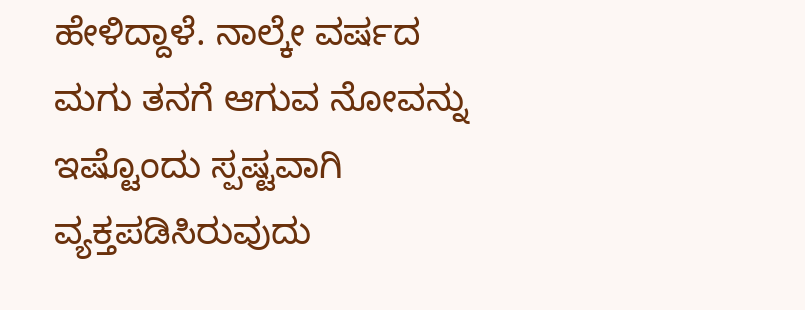ಹೇಳಿದ್ದಾಳೆ. ನಾಲ್ಕೇ ವರ್ಷದ ಮಗು ತನಗೆ ಆಗುವ ನೋವನ್ನು ಇಷ್ಟೊಂದು ಸ್ಪಷ್ಟವಾಗಿ ವ್ಯಕ್ತಪಡಿಸಿರುವುದು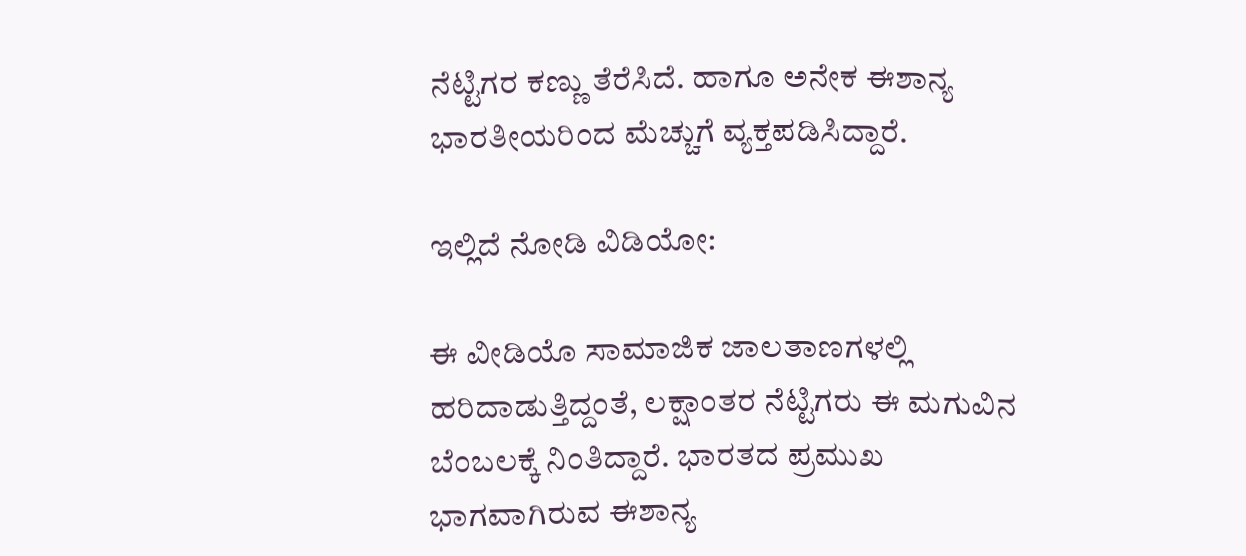ನೆಟ್ಟಿಗರ ಕಣ್ಣು ತೆರೆಸಿದೆ. ಹಾಗೂ ಅನೇಕ ಈಶಾನ್ಯ ಭಾರತೀಯರಿಂದ ಮೆಚ್ಚುಗೆ ವ್ಯಕ್ತಪಡಿಸಿದ್ದಾರೆ.

ಇಲ್ಲಿದೆ ನೋಡಿ ವಿಡಿಯೋ:

ಈ ವೀಡಿಯೊ ಸಾಮಾಜಿಕ ಜಾಲತಾಣಗಳಲ್ಲಿ ಹರಿದಾಡುತ್ತಿದ್ದಂತೆ, ಲಕ್ಷಾಂತರ ನೆಟ್ಟಿಗರು ಈ ಮಗುವಿನ ಬೆಂಬಲಕ್ಕೆ ನಿಂತಿದ್ದಾರೆ. ಭಾರತದ ಪ್ರಮುಖ ಭಾಗವಾಗಿರುವ ಈಶಾನ್ಯ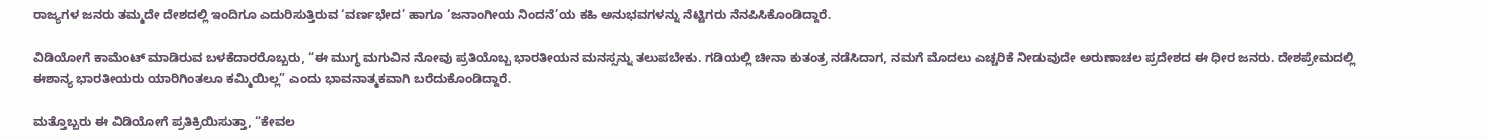ರಾಜ್ಯಗಳ ಜನರು ತಮ್ಮದೇ ದೇಶದಲ್ಲಿ ಇಂದಿಗೂ ಎದುರಿಸುತ್ತಿರುವ ‘ವರ್ಣಭೇದ’ ಹಾಗೂ ‘ಜನಾಂಗೀಯ ನಿಂದನೆ’ಯ ಕಹಿ ಅನುಭವಗಳನ್ನು ನೆಟ್ಟಿಗರು ನೆನಪಿಸಿಕೊಂಡಿದ್ದಾರೆ.

ವಿಡಿಯೋಗೆ ಕಾಮೆಂಟ್ ಮಾಡಿರುವ ಬಳಕೆದಾರರೊಬ್ಬರು, “ಈ ಮುಗ್ಧ ಮಗುವಿನ ನೋವು ಪ್ರತಿಯೊಬ್ಬ ಭಾರತೀಯನ ಮನಸ್ಸನ್ನು ತಲುಪಬೇಕು. ಗಡಿಯಲ್ಲಿ ಚೀನಾ ಕುತಂತ್ರ ನಡೆಸಿದಾಗ, ನಮಗೆ ಮೊದಲು ಎಚ್ಚರಿಕೆ ನೀಡುವುದೇ ಅರುಣಾಚಲ ಪ್ರದೇಶದ ಈ ಧೀರ ಜನರು. ದೇಶಪ್ರೇಮದಲ್ಲಿ ಈಶಾನ್ಯ ಭಾರತೀಯರು ಯಾರಿಗಿಂತಲೂ ಕಮ್ಮಿಯಿಲ್ಲ” ಎಂದು ಭಾವನಾತ್ಮಕವಾಗಿ ಬರೆದುಕೊಂಡಿದ್ದಾರೆ.

ಮತ್ತೊಬ್ಬರು ಈ ವಿಡಿಯೋಗೆ ಪ್ರತಿಕ್ರಿಯಿಸುತ್ತಾ, “ಕೇವಲ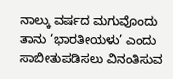ನಾಲ್ಕು ವರ್ಷದ ಮಗುವೊಂದು ತಾನು ‘ಭಾರತೀಯಳು’ ಎಂದು ಸಾಬೀತುಪಡಿಸಲು ವಿನಂತಿಸುವ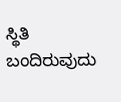ಸ್ಥಿತಿ ಬಂದಿರುವುದು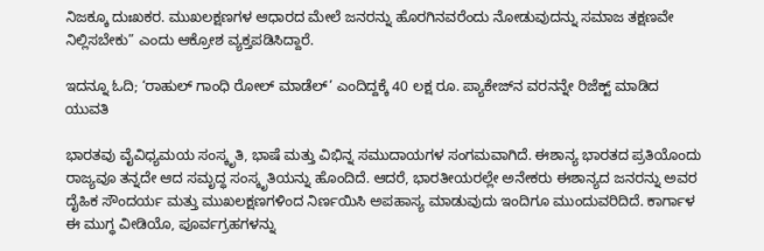ನಿಜಕ್ಕೂ ದುಃಖಕರ. ಮುಖಲಕ್ಷಣಗಳ ಆಧಾರದ ಮೇಲೆ ಜನರನ್ನು ಹೊರಗಿನವರೆಂದು ನೋಡುವುದನ್ನು ಸಮಾಜ ತಕ್ಷಣವೇ ನಿಲ್ಲಿಸಬೇಕು” ಎಂದು ಆಕ್ರೋಶ ವ್ಯಕ್ತಪಡಿಸಿದ್ದಾರೆ.

ಇದನ್ನೂ ಓದಿ; ‘ರಾಹುಲ್ ಗಾಂಧಿ ರೋಲ್ ಮಾಡೆಲ್’ ಎಂದಿದ್ದಕ್ಕೆ 40 ಲಕ್ಷ ರೂ. ಪ್ಯಾಕೇಜ್‌ನ ವರನನ್ನೇ ರಿಜೆಕ್ಟ್ ಮಾಡಿದ ಯುವತಿ

ಭಾರತವು ವೈವಿಧ್ಯಮಯ ಸಂಸ್ಕೃತಿ, ಭಾಷೆ ಮತ್ತು ವಿಭಿನ್ನ ಸಮುದಾಯಗಳ ಸಂಗಮವಾಗಿದೆ. ಈಶಾನ್ಯ ಭಾರತದ ಪ್ರತಿಯೊಂದು ರಾಜ್ಯವೂ ತನ್ನದೇ ಆದ ಸಮೃದ್ಧ ಸಂಸ್ಕೃತಿಯನ್ನು ಹೊಂದಿದೆ. ಆದರೆ, ಭಾರತೀಯರಲ್ಲೇ ಅನೇಕರು ಈಶಾನ್ಯದ ಜನರನ್ನು ಅವರ ದೈಹಿಕ ಸೌಂದರ್ಯ ಮತ್ತು ಮುಖಲಕ್ಷಣಗಳಿಂದ ನಿರ್ಣಯಿಸಿ ಅಪಹಾಸ್ಯ ಮಾಡುವುದು ಇಂದಿಗೂ ಮುಂದುವರಿದಿದೆ. ಕಾರ್ಗಾಳ ಈ ಮುಗ್ಧ ವೀಡಿಯೊ, ಪೂರ್ವಗ್ರಹಗಳನ್ನು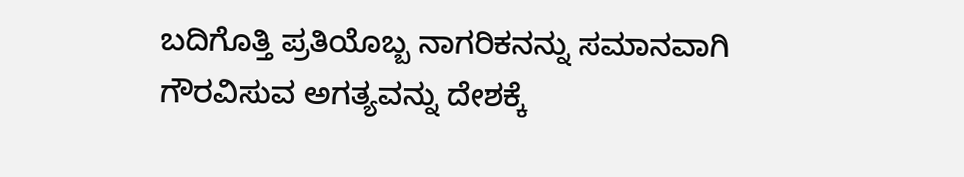ಬದಿಗೊತ್ತಿ ಪ್ರತಿಯೊಬ್ಬ ನಾಗರಿಕನನ್ನು ಸಮಾನವಾಗಿ ಗೌರವಿಸುವ ಅಗತ್ಯವನ್ನು ದೇಶಕ್ಕೆ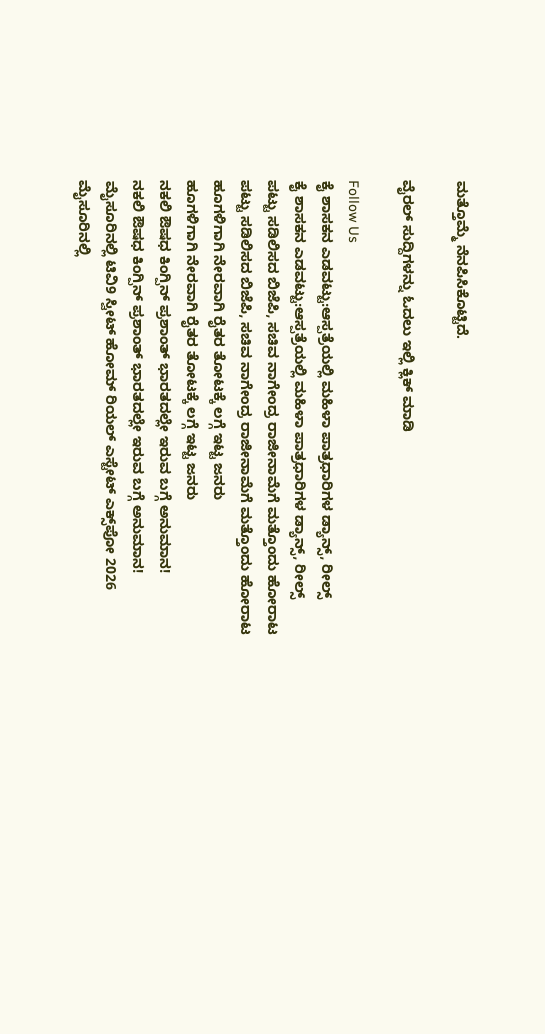ಮತ್ತೊಮ್ಮೆ ನೆನಪಿಸಿಕೊಟ್ಟಿದೆ.

ವೈರಲ್ ಸುದ್ದಿಗಳನ್ನು ಓದಲು ಇಲ್ಲಿ ಕ್ಲಿಕ್ ಮಾಡಿ

Follow Us
ಕೈ ಶಾಸಕನ ಎಡವಟ್ಟು:ಆಸ್ಪತ್ರೆಯಲ್ಲಿ ಮಹಿಳಾ ಪಾತ್ರಧಾರಿಗಳ ಡ್ಯಾನ್ಸ್, ರೀಲ್ಸ್
ಕೈ ಶಾಸಕನ ಎಡವಟ್ಟು:ಆಸ್ಪತ್ರೆಯಲ್ಲಿ ಮಹಿಳಾ ಪಾತ್ರಧಾರಿಗಳ ಡ್ಯಾನ್ಸ್, ರೀಲ್ಸ್
ಪಟ್ಟು ಸಡಿಲಿಸದ ಬಿಜೆಪಿ, ಸಚಿವ ನಾಗೇಂದ್ರ ರಾಜೀನಾಮೆಗೆ ಮತ್ತೊಂದು ಹೋರಾಟ
ಪಟ್ಟು ಸಡಿಲಿಸದ ಬಿಜೆಪಿ, ಸಚಿವ ನಾಗೇಂದ್ರ ರಾಜೀನಾಮೆಗೆ ಮತ್ತೊಂದು ಹೋರಾಟ
ಹೂಗಳಿಗಾಗಿ ನೇರವಾಗಿ ರೈತರ ತೋಟಕ್ಕೆ ಲಗ್ಗೆ ಇಟ್ಟ ಜನರು
ಹೂಗಳಿಗಾಗಿ ನೇರವಾಗಿ ರೈತರ ತೋಟಕ್ಕೆ ಲಗ್ಗೆ ಇಟ್ಟ ಜನರು
ನಕಲಿ ಔಷಧ ಕಿಂಗ್ಪಿನ್ ಪ್ರಶಾಂತ್ ಭಾರತದಲ್ಲೇ ಇರುವ ಬಗ್ಗೆ ಅನುಮಾನ!
ನಕಲಿ ಔಷಧ ಕಿಂಗ್ಪಿನ್ ಪ್ರಶಾಂತ್ ಭಾರತದಲ್ಲೇ ಇರುವ ಬಗ್ಗೆ ಅನುಮಾನ!
ಮೈಸೂರಿನಲ್ಲಿ ಟಿವಿ9 ಸ್ವೀಟ್ ಹೋಮ್ ರಿಯಲ್ ಎಸ್ಟೇಟ್ ಎಕ್ಸ್‌ಪೋ 2026
ಮೈಸೂರಿನಲ್ಲಿ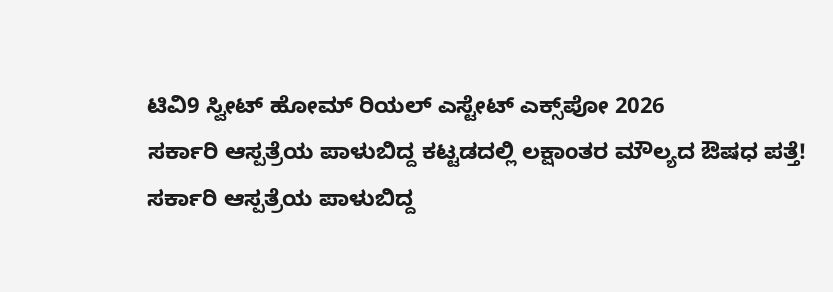ಟಿವಿ9 ಸ್ವೀಟ್ ಹೋಮ್ ರಿಯಲ್ ಎಸ್ಟೇಟ್ ಎಕ್ಸ್‌ಪೋ 2026
ಸರ್ಕಾರಿ ಆಸ್ಪತ್ರೆಯ ಪಾಳುಬಿದ್ದ ಕಟ್ಟಡದಲ್ಲಿ ಲಕ್ಷಾಂತರ ಮೌಲ್ಯದ ಔಷಧ ಪತ್ತೆ!
ಸರ್ಕಾರಿ ಆಸ್ಪತ್ರೆಯ ಪಾಳುಬಿದ್ದ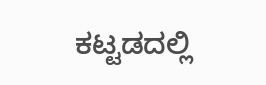ಕಟ್ಟಡದಲ್ಲಿ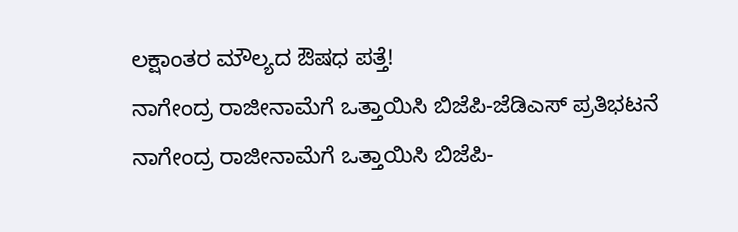ಲಕ್ಷಾಂತರ ಮೌಲ್ಯದ ಔಷಧ ಪತ್ತೆ!
ನಾಗೇಂದ್ರ ರಾಜೀನಾಮೆಗೆ ಒತ್ತಾಯಿಸಿ ಬಿಜೆಪಿ-ಜೆಡಿಎಸ್ ಪ್ರತಿಭಟನೆ
ನಾಗೇಂದ್ರ ರಾಜೀನಾಮೆಗೆ ಒತ್ತಾಯಿಸಿ ಬಿಜೆಪಿ-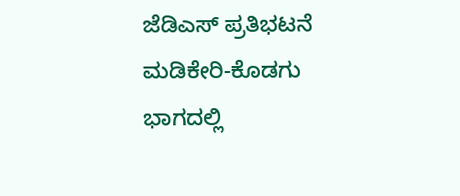ಜೆಡಿಎಸ್ ಪ್ರತಿಭಟನೆ
ಮಡಿಕೇರಿ-ಕೊಡಗು ಭಾಗದಲ್ಲಿ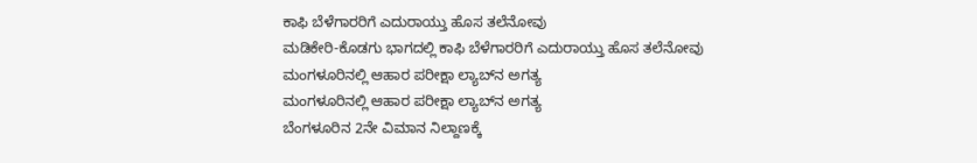ಕಾಫಿ ಬೆಳೆಗಾರರಿಗೆ ಎದುರಾಯ್ತು ಹೊಸ ತಲೆನೋವು
ಮಡಿಕೇರಿ-ಕೊಡಗು ಭಾಗದಲ್ಲಿ ಕಾಫಿ ಬೆಳೆಗಾರರಿಗೆ ಎದುರಾಯ್ತು ಹೊಸ ತಲೆನೋವು
ಮಂಗಳೂರಿನಲ್ಲಿ ಆಹಾರ ಪರೀಕ್ಷಾ ಲ್ಯಾಬ್‌ನ ಅಗತ್ಯ
ಮಂಗಳೂರಿನಲ್ಲಿ ಆಹಾರ ಪರೀಕ್ಷಾ ಲ್ಯಾಬ್‌ನ ಅಗತ್ಯ
ಬೆಂಗಳೂರಿನ 2ನೇ ವಿಮಾನ ನಿಲ್ದಾಣಕ್ಕೆ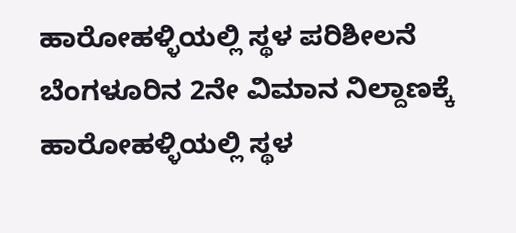ಹಾರೋಹಳ್ಳಿಯಲ್ಲಿ ಸ್ಥಳ ಪರಿಶೀಲನೆ
ಬೆಂಗಳೂರಿನ 2ನೇ ವಿಮಾನ ನಿಲ್ದಾಣಕ್ಕೆ ಹಾರೋಹಳ್ಳಿಯಲ್ಲಿ ಸ್ಥಳ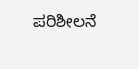ಪರಿಶೀಲನೆ